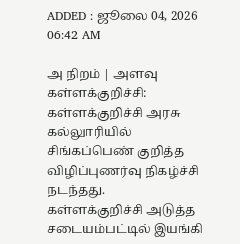ADDED : ஜூலை 04, 2026 06:42 AM

அ நிறம் | அளவு
கள்ளக்குறிச்சி: கள்ளக்குறிச்சி அரசு கல்லுாரியில் சிங்கப்பெண் குறித்த விழிப்புணர்வு நிகழ்ச்சி நடந்தது.
கள்ளக்குறிச்சி அடுத்த சடையம்பட்டில் இயங்கி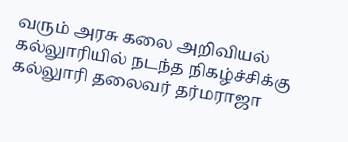வரும் அரசு கலை அறிவியல் கல்லுாரியில் நடந்த நிகழ்ச்சிக்கு கல்லுாரி தலைவர் தர்மராஜா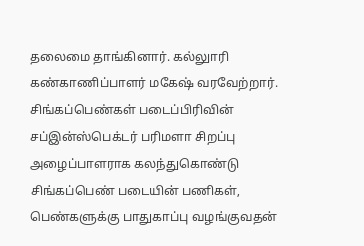தலைமை தாங்கினார். கல்லுாரி கண்காணிப்பாளர் மகேஷ் வரவேற்றார். சிங்கப்பெண்கள் படைப்பிரிவின் சப்இன்ஸ்பெக்டர் பரிமளா சிறப்பு அழைப்பாளராக கலந்துகொண்டு சிங்கப்பெண் படையின் பணிகள், பெண்களுக்கு பாதுகாப்பு வழங்குவதன்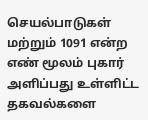செயல்பாடுகள் மற்றும் 1091 என்ற எண் மூலம் புகார் அளிப்பது உள்ளிட்ட தகவல்களை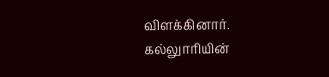விளக்கினார். கல்லுாரியின்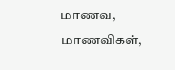மாணவ, மாணவிகள்,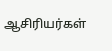ஆசிரியர்கள்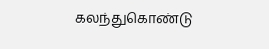கலந்துகொண்டு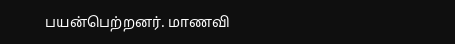பயன்பெற்றனர். மாணவி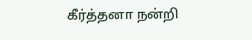கீர்த்தனா நன்றி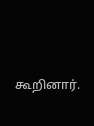கூறினார்.